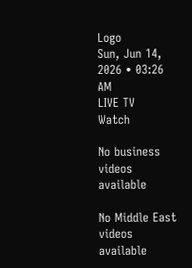Logo
Sun, Jun 14, 2026 • 03:26 AM
LIVE TV
Watch

No business videos available

No Middle East videos available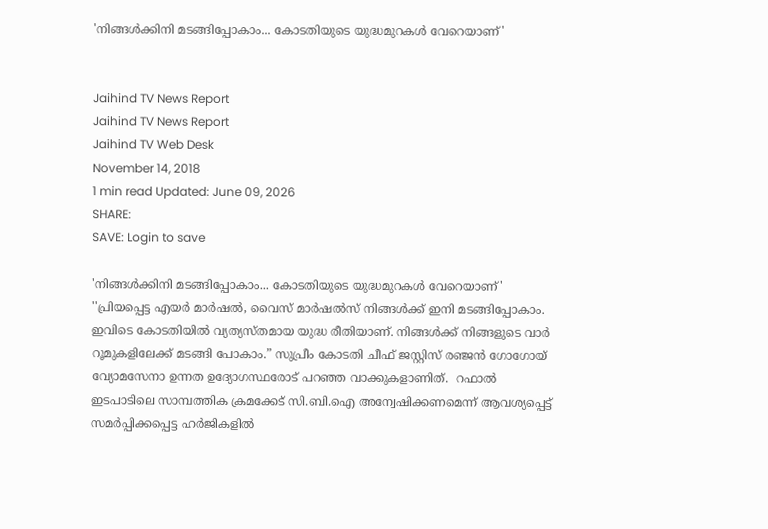'നിങ്ങള്‍ക്കിനി മടങ്ങിപ്പോകാം... കോടതിയുടെ യുദ്ധമുറകള്‍ വേറെയാണ്'


Jaihind TV News Report
Jaihind TV News Report
Jaihind TV Web Desk
November 14, 2018
1 min read Updated: June 09, 2026
SHARE:
SAVE: Login to save

'നിങ്ങള്‍ക്കിനി മടങ്ങിപ്പോകാം... കോടതിയുടെ യുദ്ധമുറകള്‍ വേറെയാണ്'
''പ്രിയപ്പെട്ട എയർ മാർഷൽ, വൈസ് മാർഷൽസ് നിങ്ങൾക്ക് ഇനി മടങ്ങിപ്പോകാം. ഇവിടെ കോടതിയിൽ വ്യത്യസ്തമായ യുദ്ധ രീതിയാണ്. നിങ്ങൾക്ക് നിങ്ങളുടെ വാർ റൂമുകളിലേക്ക് മടങ്ങി പോകാം.” സുപ്രീം കോടതി ചീഫ് ജസ്റ്റിസ് രഞ്ജൻ ഗോഗോയ് വ്യോമസേനാ ഉന്നത ഉദ്യോഗസ്ഥരോട് പറഞ്ഞ വാക്കുകളാണിത്.  റഫാല്‍ ഇടപാടിലെ സാമ്പത്തിക ക്രമക്കേട് സി.ബി.ഐ അന്വേഷിക്കണമെന്ന് ആവശ്യപ്പെട്ട് സമര്‍പ്പിക്കപ്പെട്ട ഹര്‍ജികളില്‍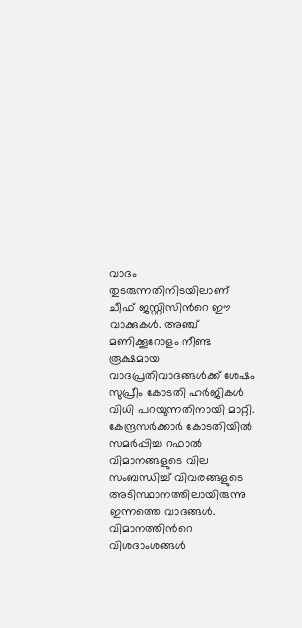വാദം തുടരുന്നതിനിടയിലാണ് ചീഫ് ജസ്റ്റിസിന്‍റെ ഈ വാക്കുകള്‍. അഞ്ച് മണിക്കൂറോളം നീണ്ട രൂക്ഷമായ വാദപ്രതിവാദങ്ങള്‍ക്ക് ശേഷം സുപ്രീം കോടതി ഹര്‍ജികള്‍ വിധി പറയുന്നതിനായി മാറ്റി. കേന്ദ്രസര്‍ക്കാര്‍ കോടതിയില്‍ സമര്‍പ്പിച്ച റഫാല്‍ വിമാനങ്ങളുടെ വില സംബന്ധിച്ച് വിവരങ്ങളുടെ അടിസ്ഥാനത്തിലായിരുന്നു ഇന്നത്തെ വാദങ്ങള്‍. വിമാനത്തിന്‍റെ വിശദാംശങ്ങൾ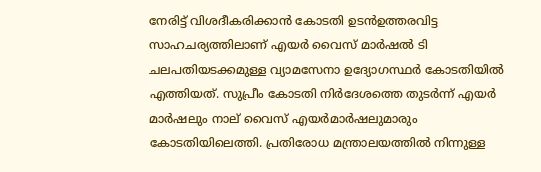നേരിട്ട് വിശദീകരിക്കാൻ കോടതി ഉടന്‍ഉത്തരവിട്ട സാഹചര്യത്തിലാണ് എയർ വൈസ് മാർഷൽ ടി ചലപതിയടക്കമുള്ള വ്യാമസേനാ ഉദ്യോഗസ്ഥര്‍ കോടതിയിൽ എത്തിയത്. സുപ്രീം കോടതി നിര്‍ദേശത്തെ തുടർന്ന് എയർ മാർഷലും നാല് വൈസ് എയര്‍മാര്‍ഷലുമാരും കോടതിയിലെത്തി. പ്രതിരോധ മന്ത്രാലയത്തില്‍ നിന്നുള്ള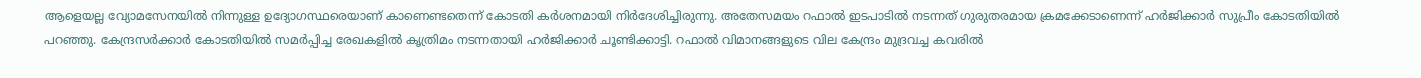ആളെയല്ല വ്യോമസേനയില്‍ നിന്നുള്ള ഉദ്യോഗസ്ഥരെയാണ് കാണെണ്ടതെന്ന് കോടതി കർശനമായി നിർദേശിച്ചിരുന്നു. അതേസമയം റഫാല്‍ ഇടപാടില്‍ നടന്നത് ഗുരുതരമായ ക്രമക്കേടാണെന്ന് ഹര്‍ജിക്കാര്‍ സുപ്രീം കോടതിയില്‍ പറഞ്ഞു. കേന്ദ്രസര്‍ക്കാര്‍ കോടതിയില്‍ സമര്‍പ്പിച്ച രേഖകളില്‍ കൃത്രിമം നടന്നതായി ഹര്‍ജിക്കാര്‍ ചൂണ്ടിക്കാട്ടി. റഫാല്‍ വിമാനങ്ങളുടെ വില കേന്ദ്രം മുദ്രവച്ച കവരില്‍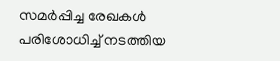സമര്‍പ്പിച്ച രേഖകള്‍ പരിശോധിച്ച് നടത്തിയ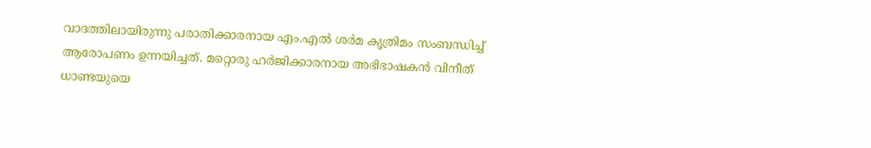വാദത്തിലായിരുന്നു പരാതിക്കാരനായ എം.എല്‍ ശര്‍മ കൃത്രിമം സംബന്ധിച്ച് ആരോപണം ഉന്നയിച്ചത്. മറ്റൊരു ഹര്‍ജിക്കാരനായ അഭിഭാഷകന്‍ വിനീത് ധാണ്ടയുയെ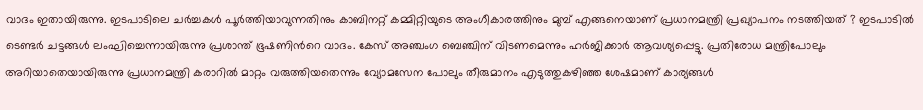വാദം ഇതായിരുന്നു. ഇടപാടിലെ ചര്‍ച്ചകള്‍ പൂര്‍ത്തിയാവുന്നതിനും കാബിനറ്റ് കമ്മിറ്റിയുടെ അംഗീകാരത്തിനും മുമ്പ് എങ്ങനെയാണ് പ്രധാനമന്ത്രി പ്രഖ്യാപനം നടത്തിയത് ? ഇടപാടില്‍ ടെണ്ടര്‍ ചട്ടങ്ങള്‍ ലംഘിച്ചെന്നായിരുന്നു പ്രശാന്ത് ഭൂഷണിന്‍റെ വാദം. കേസ് അഞ്ചംഗ ബെഞ്ചിന് വിടണമെന്നും ഹര്‍ജിക്കാര്‍ ആവശ്യപ്പെട്ടു. പ്രതിരോധ മന്ത്രിപോലും അറിയാതെയായിരുന്നു പ്രധാനമന്ത്രി കരാറില്‍ മാറ്റം വരുത്തിയതെന്നും വ്യോമസേന പോലും തീരുമാനം എടുത്തുകഴിഞ്ഞ ശേഷമാണ് കാര്യങ്ങള്‍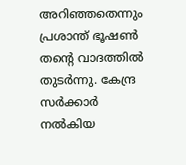അറിഞ്ഞതെന്നും പ്രശാന്ത് ഭൂഷണ്‍ തന്‍റെ വാദത്തില്‍ തുടര്‍ന്നു. കേന്ദ്ര സര്‍ക്കാര്‍ നല്‍കിയ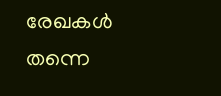രേഖകള്‍ തന്നെ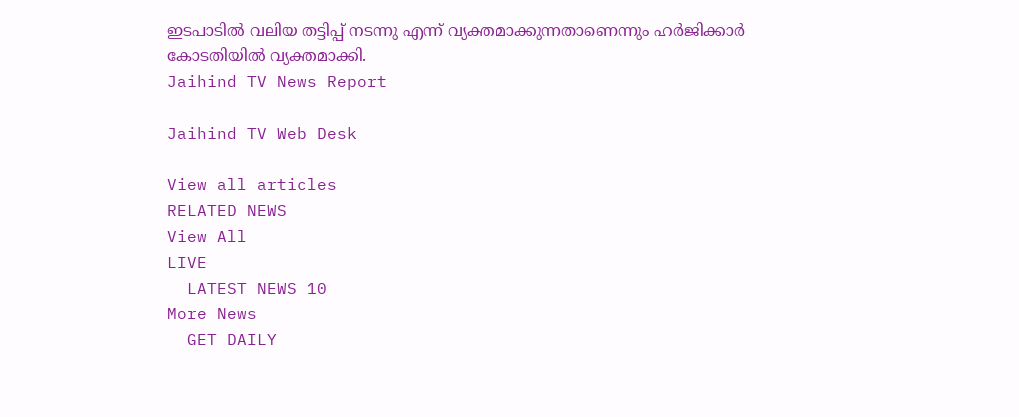ഇടപാടില്‍ വലിയ തട്ടിപ്പ് നടന്നു എന്ന് വ്യക്തമാക്കുന്നതാണെന്നും ഹര്‍ജിക്കാര്‍ കോടതിയില്‍ വ്യക്തമാക്കി.
Jaihind TV News Report

Jaihind TV Web Desk

View all articles
RELATED NEWS
View All
LIVE
  LATEST NEWS 10
More News
  GET DAILY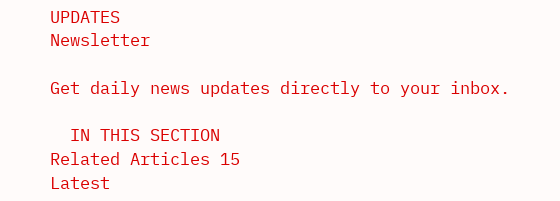UPDATES
Newsletter

Get daily news updates directly to your inbox.

  IN THIS SECTION
Related Articles 15
Latest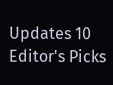Updates 10
Editor's Picks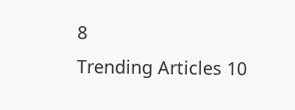8
Trending Articles 10